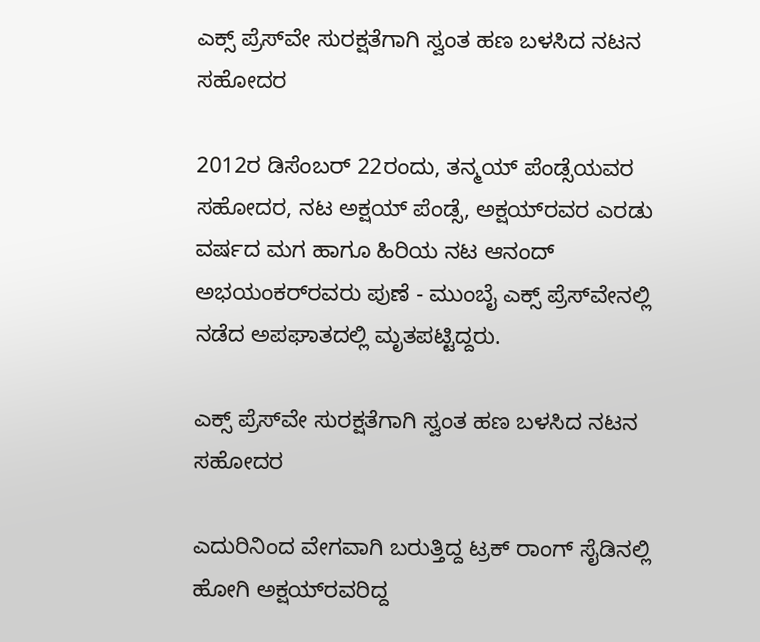ಎಕ್ಸ್ ಪ್ರೆಸ್‍‍ವೇ ಸುರಕ್ಷತೆಗಾಗಿ ಸ್ವಂತ ಹಣ ಬಳಸಿದ ನಟನ ಸಹೋದರ

2012ರ ಡಿಸೆಂಬರ್ 22ರಂದು, ತನ್ಮಯ್ ಪೆಂಡ್ಸೆಯವರ ಸಹೋದರ, ನಟ ಅಕ್ಷಯ್ ಪೆಂಡ್ಸೆ, ಅಕ್ಷಯ್‍‍ರವರ ಎರಡು ವರ್ಷದ ಮಗ ಹಾಗೂ ಹಿರಿಯ ನಟ ಆನಂದ್ ಅಭಯಂಕರ್‍‍ರವರು ಪುಣೆ - ಮುಂಬೈ ಎಕ್ಸ್ ಪ್ರೆಸ್‍‍ವೇನಲ್ಲಿ ನಡೆದ ಅಪಘಾತದಲ್ಲಿ ಮೃತಪಟ್ಟಿದ್ದರು.

ಎಕ್ಸ್ ಪ್ರೆಸ್‍‍ವೇ ಸುರಕ್ಷತೆಗಾಗಿ ಸ್ವಂತ ಹಣ ಬಳಸಿದ ನಟನ ಸಹೋದರ

ಎದುರಿನಿಂದ ವೇಗವಾಗಿ ಬರುತ್ತಿದ್ದ ಟ್ರಕ್ ರಾಂಗ್ ಸೈಡಿನಲ್ಲಿ ಹೋಗಿ ಅಕ್ಷಯ್‍‍ರವರಿದ್ದ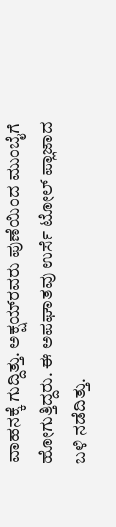ವಾಹನಕ್ಕೆ ಗುದ್ದಿತ್ತು. ಅಕ್ಷಯ್‍‍ರವರು ಪುಣೆಯಿಂದ ಮುಂಬೈಗೆ ಹೋಗುತ್ತಿದ್ದರು. ಈ ಅಪಘಾತವು ಉರ್ಸೆ ಟೋಲ್ ಪ್ಲಾಜಾದ ಬಳಿ ನಡೆದಿತ್ತು.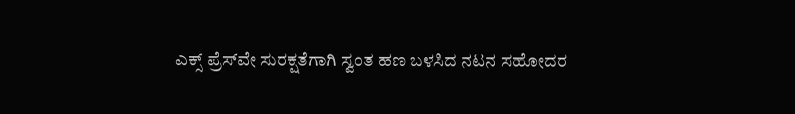ಎಕ್ಸ್ ಪ್ರೆಸ್‍‍ವೇ ಸುರಕ್ಷತೆಗಾಗಿ ಸ್ವಂತ ಹಣ ಬಳಸಿದ ನಟನ ಸಹೋದರ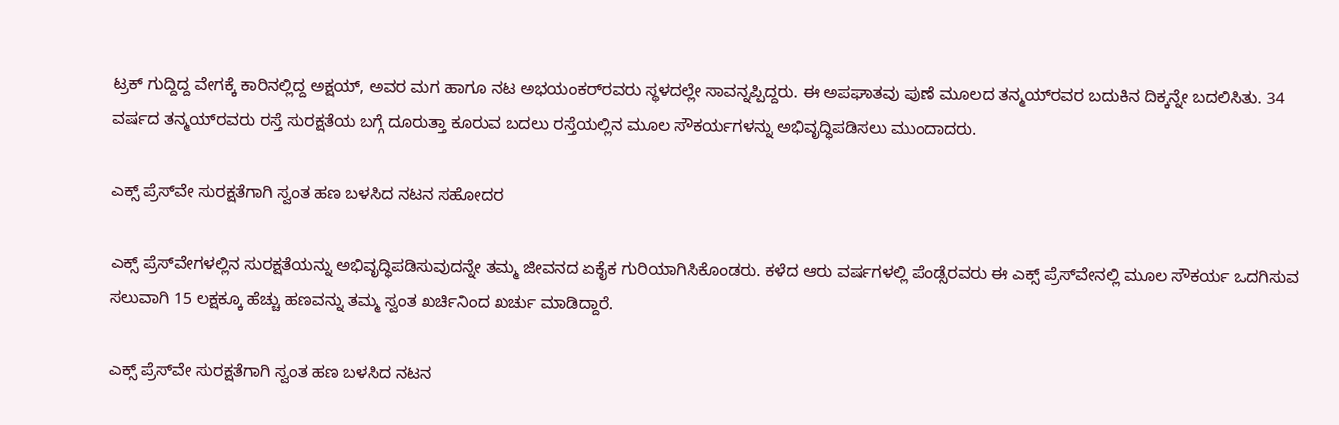ಟ್ರಕ್ ಗುದ್ದಿದ್ದ ವೇಗಕ್ಕೆ ಕಾರಿನಲ್ಲಿದ್ದ ಅಕ್ಷಯ್, ಅವರ ಮಗ ಹಾಗೂ ನಟ ಅಭಯಂಕರ್‍‍ರವರು ಸ್ಥಳದಲ್ಲೇ ಸಾವನ್ನಪ್ಪಿದ್ದರು. ಈ ಅಪಘಾತವು ಪುಣೆ ಮೂಲದ ತನ್ಮಯ್‍ರವರ ಬದುಕಿನ ದಿಕ್ಕನ್ನೇ ಬದಲಿಸಿತು. 34 ವರ್ಷದ ತನ್ಮಯ್‍‍ರವರು ರಸ್ತೆ ಸುರಕ್ಷತೆಯ ಬಗ್ಗೆ ದೂರುತ್ತಾ ಕೂರುವ ಬದಲು ರಸ್ತೆಯಲ್ಲಿನ ಮೂಲ ಸೌಕರ್ಯಗಳನ್ನು ಅಭಿವೃದ್ಧಿಪಡಿಸಲು ಮುಂದಾದರು.

ಎಕ್ಸ್ ಪ್ರೆಸ್‍‍ವೇ ಸುರಕ್ಷತೆಗಾಗಿ ಸ್ವಂತ ಹಣ ಬಳಸಿದ ನಟನ ಸಹೋದರ

ಎಕ್ಸ್ ಪ್ರೆಸ್‍‍ವೇಗಳಲ್ಲಿನ ಸುರಕ್ಷತೆಯನ್ನು ಅಭಿವೃದ್ಧಿಪಡಿಸುವುದನ್ನೇ ತಮ್ಮ ಜೀವನದ ಏಕೈಕ ಗುರಿಯಾಗಿಸಿಕೊಂಡರು. ಕಳೆದ ಆರು ವರ್ಷಗಳಲ್ಲಿ ಪೆಂಡ್ಸೆರವರು ಈ ಎಕ್ಸ್ ಪ್ರೆಸ್‍‍ವೇನಲ್ಲಿ ಮೂಲ ಸೌಕರ್ಯ ಒದಗಿಸುವ ಸಲುವಾಗಿ 15 ಲಕ್ಷಕ್ಕೂ ಹೆಚ್ಚು ಹಣವನ್ನು ತಮ್ಮ ಸ್ವಂತ ಖರ್ಚಿನಿಂದ ಖರ್ಚು ಮಾಡಿದ್ದಾರೆ.

ಎಕ್ಸ್ ಪ್ರೆಸ್‍‍ವೇ ಸುರಕ್ಷತೆಗಾಗಿ ಸ್ವಂತ ಹಣ ಬಳಸಿದ ನಟನ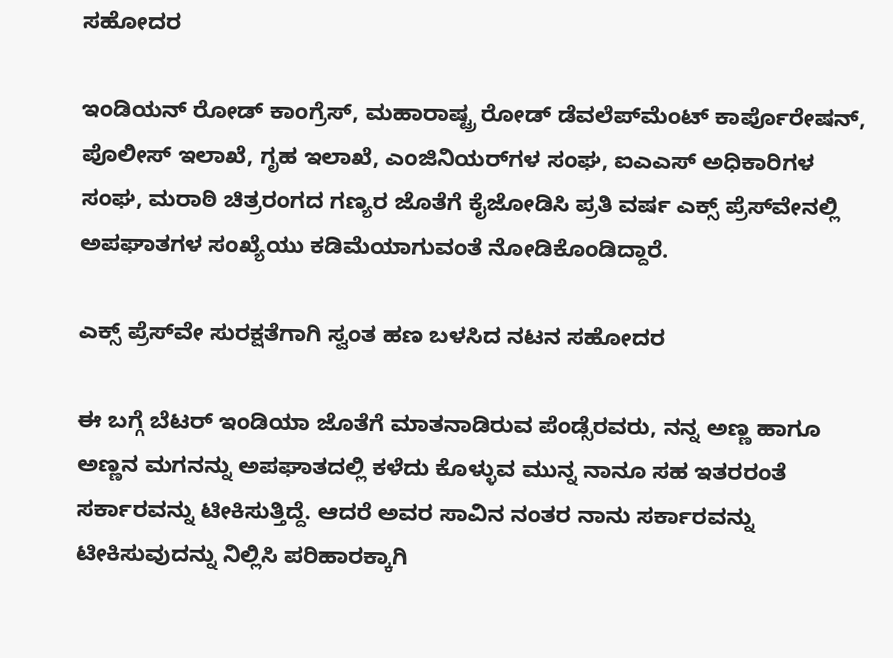ಸಹೋದರ

ಇಂಡಿಯನ್ ರೋಡ್ ಕಾಂಗ್ರೆಸ್, ಮಹಾರಾಷ್ಟ್ರ ರೋಡ್ ಡೆವಲೆಪ್‍‍ಮೆಂಟ್ ಕಾರ್ಪೊರೇಷನ್, ಪೊಲೀಸ್ ಇಲಾಖೆ, ಗೃಹ ಇಲಾಖೆ, ಎಂಜಿನಿಯರ್‍‍ಗಳ ಸಂಘ, ಐಎ‍ಎಸ್ ಅಧಿಕಾರಿಗಳ ಸಂಘ, ಮರಾಠಿ ಚಿತ್ರರಂಗದ ಗಣ್ಯರ ಜೊತೆಗೆ ಕೈಜೋಡಿಸಿ ಪ್ರತಿ ವರ್ಷ ಎಕ್ಸ್ ಪ್ರೆಸ್‍‍ವೇನಲ್ಲಿ ಅಪಘಾತಗಳ ಸಂಖ್ಯೆಯು ಕಡಿಮೆಯಾಗುವಂತೆ ನೋಡಿಕೊಂಡಿದ್ದಾರೆ.

ಎಕ್ಸ್ ಪ್ರೆಸ್‍‍ವೇ ಸುರಕ್ಷತೆಗಾಗಿ ಸ್ವಂತ ಹಣ ಬಳಸಿದ ನಟನ ಸಹೋದರ

ಈ ಬಗ್ಗೆ ಬೆಟರ್ ಇಂಡಿಯಾ ಜೊತೆಗೆ ಮಾತನಾಡಿರುವ ಪೆಂಡ್ಸೆರವರು, ನನ್ನ ಅಣ್ಣ ಹಾಗೂ ಅಣ್ಣನ ಮಗನನ್ನು ಅಪಘಾತದಲ್ಲಿ ಕಳೆದು ಕೊಳ್ಳುವ ಮುನ್ನ ನಾನೂ ಸಹ ಇತರರಂತೆ ಸರ್ಕಾರವನ್ನು ಟೀಕಿಸುತ್ತಿದ್ದೆ. ಆದರೆ ಅವರ ಸಾವಿನ ನಂತರ ನಾನು ಸರ್ಕಾರವನ್ನು ಟೀಕಿಸುವುದನ್ನು ನಿಲ್ಲಿಸಿ ಪರಿಹಾರಕ್ಕಾಗಿ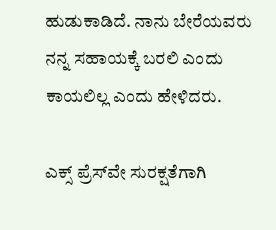ಹುಡುಕಾಡಿದೆ. ನಾನು ಬೇರೆಯವರು ನನ್ನ ಸಹಾಯಕ್ಕೆ ಬರಲಿ ಎಂದು ಕಾಯಲಿಲ್ಲ ಎಂದು ಹೇಳಿದರು.

ಎಕ್ಸ್ ಪ್ರೆಸ್‍‍ವೇ ಸುರಕ್ಷತೆಗಾಗಿ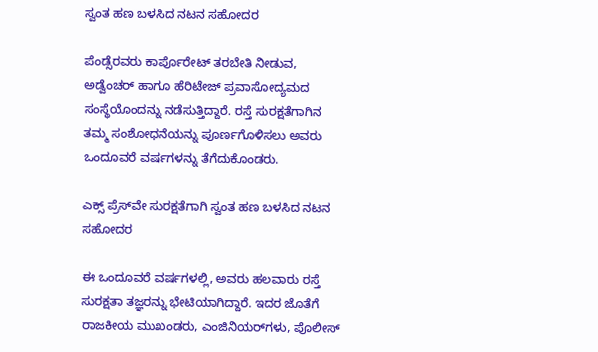ಸ್ವಂತ ಹಣ ಬಳಸಿದ ನಟನ ಸಹೋದರ

ಪೆಂಡ್ಸೆರವರು ಕಾರ್ಪೊರೇಟ್ ತರಬೇತಿ ನೀಡುವ, ಅಡ್ವೆಂಚರ್ ಹಾಗೂ ಹೆರಿಟೇಜ್ ಪ್ರವಾಸೋದ್ಯಮದ ಸಂಸ್ಥೆಯೊಂದನ್ನು ನಡೆಸುತ್ತಿದ್ದಾರೆ. ರಸ್ತೆ ಸುರಕ್ಷತೆಗಾಗಿನ ತಮ್ಮ ಸಂಶೋಧನೆಯನ್ನು ಪೂರ್ಣಗೊಳಿಸಲು ಅವರು ಒಂದೂವರೆ ವರ್ಷಗಳನ್ನು ತೆಗೆದುಕೊಂಡರು.

ಎಕ್ಸ್ ಪ್ರೆಸ್‍‍ವೇ ಸುರಕ್ಷತೆಗಾಗಿ ಸ್ವಂತ ಹಣ ಬಳಸಿದ ನಟನ ಸಹೋದರ

ಈ ಒಂದೂವರೆ ವರ್ಷಗಳಲ್ಲಿ, ಅವರು ಹಲವಾರು ರಸ್ತೆ ಸುರಕ್ಷತಾ ತಜ್ಞರನ್ನು ಭೇಟಿಯಾಗಿದ್ದಾರೆ. ಇದರ ಜೊತೆಗೆ ರಾಜಕೀಯ ಮುಖಂಡರು, ಎಂಜಿನಿಯರ್‌ಗಳು, ಪೊಲೀಸ್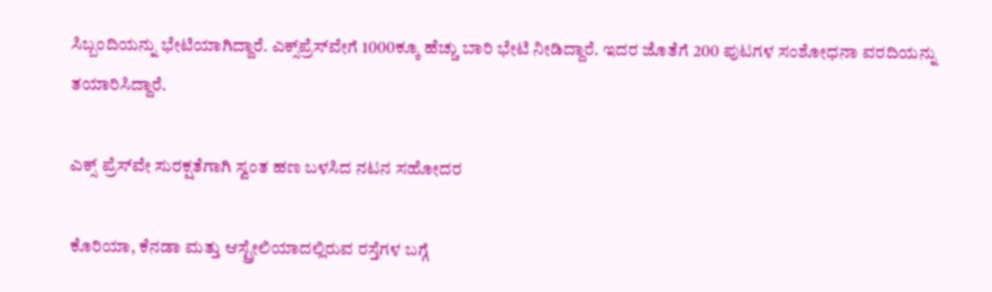ಸಿಬ್ಬಂದಿಯನ್ನು ಭೇಟಿಯಾಗಿದ್ದಾರೆ. ಎಕ್ಸ್‌ಪ್ರೆಸ್‌ವೇಗೆ 1000ಕ್ಕೂ ಹೆಚ್ಚು ಬಾರಿ ಭೇಟಿ ನೀಡಿದ್ದಾರೆ. ಇದರ ಜೊತೆಗೆ 200 ಪುಟಗಳ ಸಂಶೋಧನಾ ವರದಿಯನ್ನು ತಯಾರಿಸಿದ್ದಾರೆ.

ಎಕ್ಸ್ ಪ್ರೆಸ್‍‍ವೇ ಸುರಕ್ಷತೆಗಾಗಿ ಸ್ವಂತ ಹಣ ಬಳಸಿದ ನಟನ ಸಹೋದರ

ಕೊರಿಯಾ, ಕೆನಡಾ ಮತ್ತು ಆಸ್ಟ್ರೇಲಿಯಾದಲ್ಲಿರುವ ರಸ್ತೆಗಳ ಬಗ್ಗೆ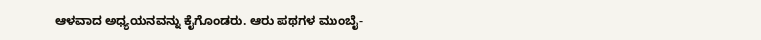ಆಳವಾದ ಅಧ್ಯಯನವನ್ನು ಕೈಗೊಂಡರು. ಆರು ಪಥಗಳ ಮುಂಬೈ-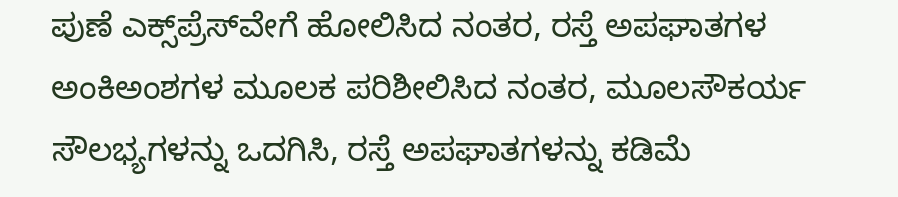ಪುಣೆ ಎಕ್ಸ್‌ಪ್ರೆಸ್‌ವೇಗೆ ಹೋಲಿಸಿದ ನಂತರ, ರಸ್ತೆ ಅಪಘಾತಗಳ ಅಂಕಿಅಂಶಗಳ ಮೂಲಕ ಪರಿಶೀಲಿಸಿದ ನಂತರ, ಮೂಲಸೌಕರ್ಯ ಸೌಲಭ್ಯಗಳನ್ನು ಒದಗಿಸಿ, ರಸ್ತೆ ಅಪಘಾತಗಳನ್ನು ಕಡಿಮೆ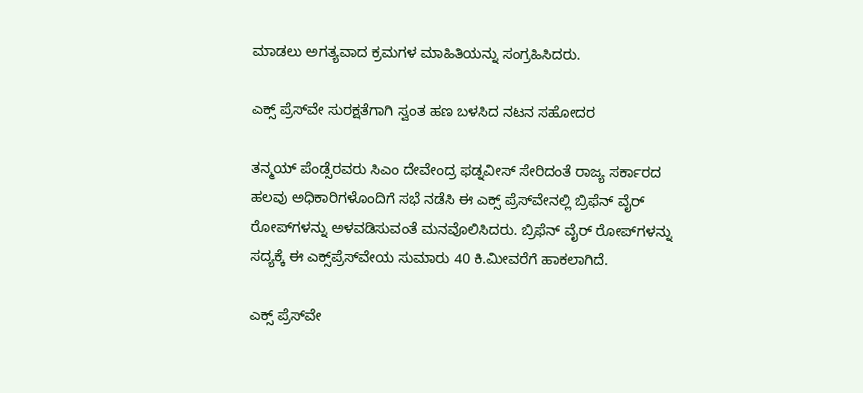ಮಾಡಲು ಅಗತ್ಯವಾದ ಕ್ರಮಗಳ ಮಾಹಿತಿಯನ್ನು ಸಂಗ್ರಹಿಸಿದರು.

ಎಕ್ಸ್ ಪ್ರೆಸ್‍‍ವೇ ಸುರಕ್ಷತೆಗಾಗಿ ಸ್ವಂತ ಹಣ ಬಳಸಿದ ನಟನ ಸಹೋದರ

ತನ್ಮಯ್ ಪೆಂಡ್ಸೆರವರು ಸಿಎಂ ದೇವೇಂದ್ರ ಫಡ್ನವೀಸ್ ಸೇರಿದಂತೆ ರಾಜ್ಯ ಸರ್ಕಾರದ ಹಲವು ಅಧಿಕಾರಿಗಳೊಂದಿಗೆ ಸಭೆ ನಡೆಸಿ ಈ ಎಕ್ಸ್ ಪ್ರೆಸ್‍‍ವೇನಲ್ಲಿ ಬ್ರಿಫೆನ್ ವೈರ್ ರೋಪ್‍‍ಗಳನ್ನು ಅಳವಡಿಸುವಂತೆ ಮನವೊಲಿಸಿದರು. ಬ್ರಿಫೆನ್ ವೈರ್ ರೋಪ್‍‍ಗಳನ್ನು ಸದ್ಯಕ್ಕೆ ಈ ಎಕ್ಸ್‌ಪ್ರೆಸ್‌ವೇಯ ಸುಮಾರು 40 ಕಿ.ಮೀವರೆಗೆ ಹಾಕಲಾಗಿದೆ.

ಎಕ್ಸ್ ಪ್ರೆಸ್‍‍ವೇ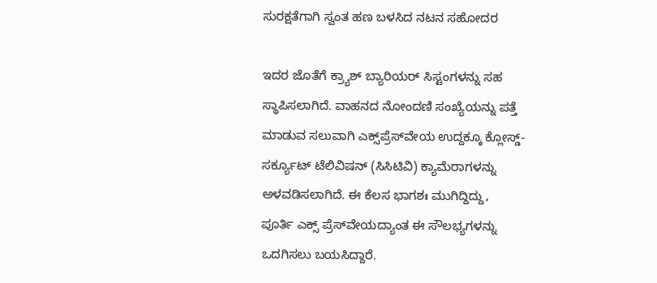ಸುರಕ್ಷತೆಗಾಗಿ ಸ್ವಂತ ಹಣ ಬಳಸಿದ ನಟನ ಸಹೋದರ

ಇದರ ಜೊತೆಗೆ ಕ್ರ್ಯಾಶ್ ಬ್ಯಾರಿಯರ್ ಸಿಸ್ಟಂಗಳನ್ನು ಸಹ ಸ್ಥಾಪಿಸಲಾಗಿದೆ. ವಾಹನದ ನೋಂದಣಿ ಸಂಖ್ಯೆಯನ್ನು ಪತ್ತೆ ಮಾಡುವ ಸಲುವಾಗಿ ಎಕ್ಸ್‌ಪ್ರೆಸ್‌ವೇಯ ಉದ್ದಕ್ಕೂ ಕ್ಲೋಸ್ಡ್-ಸರ್ಕ್ಯೂಟ್ ಟೆಲಿವಿಷನ್ (ಸಿಸಿಟಿವಿ) ಕ್ಯಾಮೆರಾಗಳನ್ನು ಅಳವಡಿಸಲಾಗಿದೆ. ಈ ಕೆಲಸ ಭಾಗಶಃ ಮುಗಿದ್ದಿದ್ದು, ಪೂರ್ತಿ ಎಕ್ಸ್ ಪ್ರೆಸ್‍‍ವೇಯದ್ಯಾಂತ ಈ ಸೌಲಭ್ಯಗಳನ್ನು ಒದಗಿಸಲು ಬಯಸಿದ್ದಾರೆ.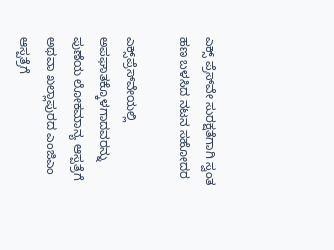ಎಕ್ಸ್ ಪ್ರೆಸ್‍‍ವೇ ಸುರಕ್ಷತೆಗಾಗಿ ಸ್ವಂತ ಹಣ ಬಳಸಿದ ನಟನ ಸಹೋದರ

ಎಕ್ಸ್‌ಪ್ರೆಸ್‌ವೇಯಲ್ಲಿ ಅಪಘಾತಕ್ಕೊಳಗಾದವರನ್ನು ಪುಣೆಯ ಲೋಕಮಾನ್ಯ ಆಸ್ಪತ್ರೆಗೆ ಅಥವಾ ಖಲ್ಲಾಪುರದ ಎಂಜಿಎಂ ಆಸ್ಪತ್ರೆಗೆ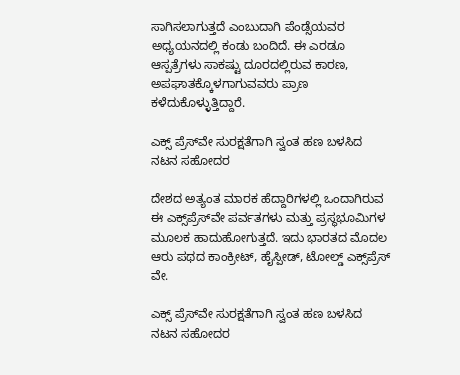ಸಾಗಿಸಲಾಗುತ್ತದೆ ಎಂಬುದಾಗಿ ಪೆಂಡ್ಸೆಯವರ ಅಧ್ಯಯನದಲ್ಲಿ ಕಂಡು ಬಂದಿದೆ. ಈ ಎರಡೂ ಆಸ್ಪತ್ರೆಗಳು ಸಾಕಷ್ಟು ದೂರದಲ್ಲಿರುವ ಕಾರಣ, ಅಪಘಾತಕ್ಕೊಳಗಾಗುವವರು ಪ್ರಾಣ ಕಳೆದುಕೊಳ್ಳುತ್ತಿದ್ದಾರೆ.

ಎಕ್ಸ್ ಪ್ರೆಸ್‍‍ವೇ ಸುರಕ್ಷತೆಗಾಗಿ ಸ್ವಂತ ಹಣ ಬಳಸಿದ ನಟನ ಸಹೋದರ

ದೇಶದ ಅತ್ಯಂತ ಮಾರಕ ಹೆದ್ದಾರಿಗಳಲ್ಲಿ ಒಂದಾಗಿರುವ ಈ ಎಕ್ಸ್‌ಪ್ರೆಸ್‌ವೇ ಪರ್ವತಗಳು ಮತ್ತು ಪ್ರಸ್ಥಭೂಮಿಗಳ ಮೂಲಕ ಹಾದುಹೋಗುತ್ತದೆ. ಇದು ಭಾರತದ ಮೊದಲ ಆರು ಪಥದ ಕಾಂಕ್ರೀಟ್, ಹೈಸ್ಪೀಡ್, ಟೋಲ್ಡ್ ಎಕ್ಸ್‌ಪ್ರೆಸ್ ವೇ.

ಎಕ್ಸ್ ಪ್ರೆಸ್‍‍ವೇ ಸುರಕ್ಷತೆಗಾಗಿ ಸ್ವಂತ ಹಣ ಬಳಸಿದ ನಟನ ಸಹೋದರ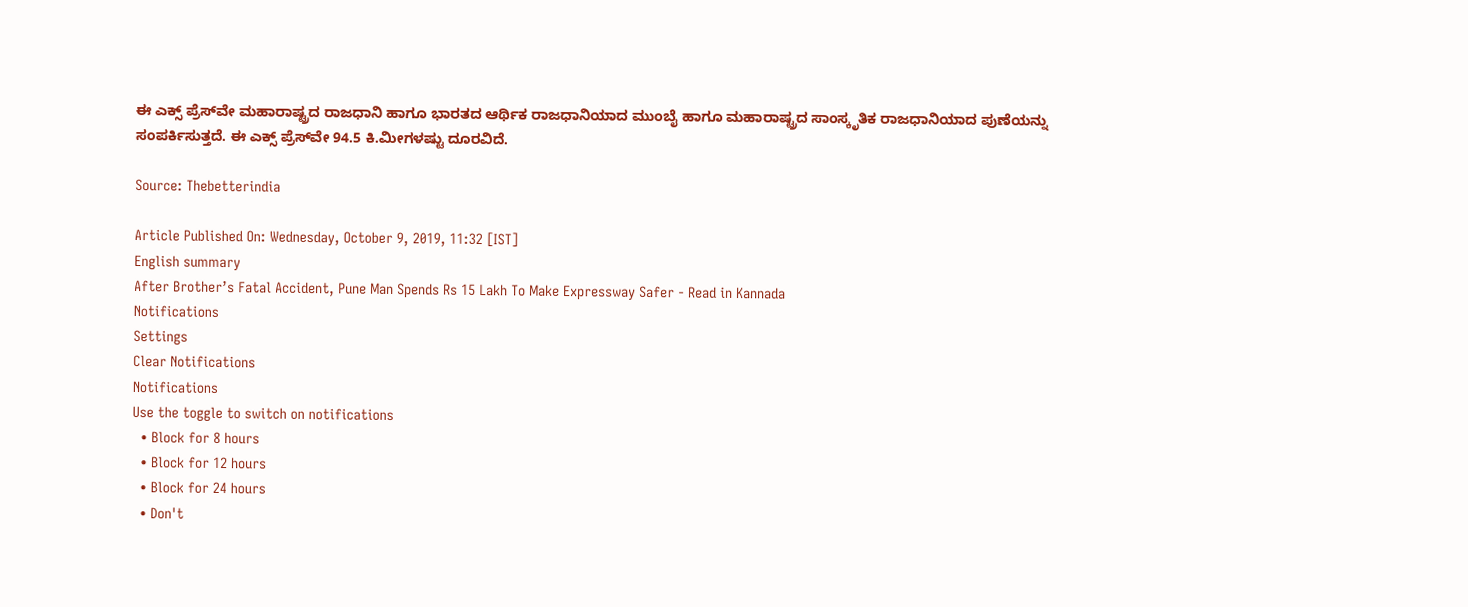ಈ ಎಕ್ಸ್ ಪ್ರೆಸ್‍‍ವೇ ಮಹಾರಾಷ್ಟ್ರದ ರಾಜಧಾನಿ ಹಾಗೂ ಭಾರತದ ಆರ್ಥಿಕ ರಾಜಧಾನಿಯಾದ ಮುಂಬೈ ಹಾಗೂ ಮಹಾರಾಷ್ಟ್ರದ ಸಾಂಸ್ಕೃತಿಕ ರಾಜಧಾನಿಯಾದ ಪುಣೆಯನ್ನು ಸಂಪರ್ಕಿಸುತ್ತದೆ. ಈ ಎಕ್ಸ್ ಪ್ರೆಸ್‍‍ವೇ 94.5 ಕಿ.ಮೀಗಳಷ್ಟು ದೂರವಿದೆ.

Source: Thebetterindia

Article Published On: Wednesday, October 9, 2019, 11:32 [IST]
English summary
After Brother’s Fatal Accident, Pune Man Spends Rs 15 Lakh To Make Expressway Safer - Read in Kannada
Notifications
Settings
Clear Notifications
Notifications
Use the toggle to switch on notifications
  • Block for 8 hours
  • Block for 12 hours
  • Block for 24 hours
  • Don't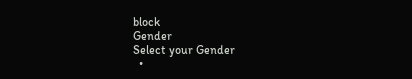block
Gender
Select your Gender
  •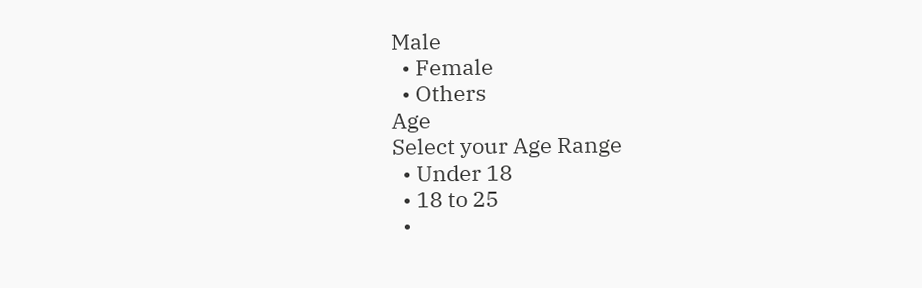Male
  • Female
  • Others
Age
Select your Age Range
  • Under 18
  • 18 to 25
  •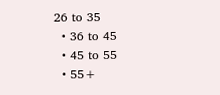26 to 35
  • 36 to 45
  • 45 to 55
  • 55+